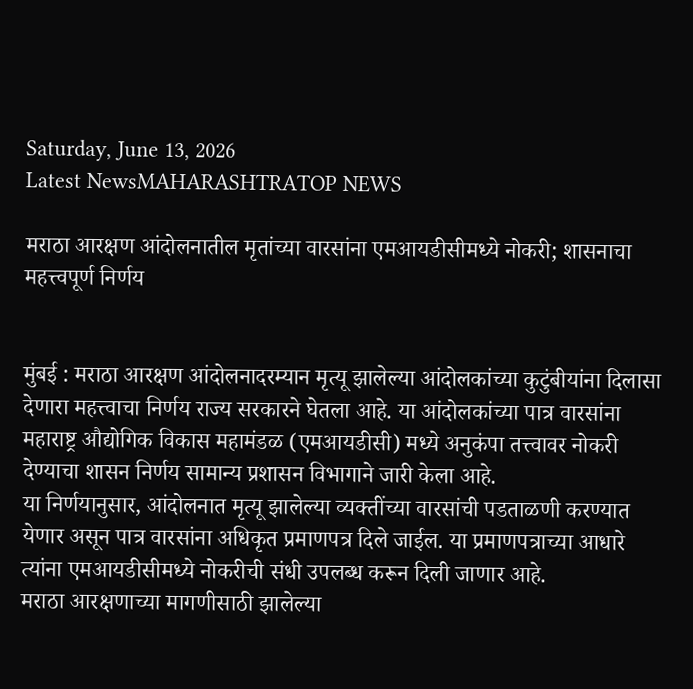Saturday, June 13, 2026
Latest NewsMAHARASHTRATOP NEWS

मराठा आरक्षण आंदोलनातील मृतांच्या वारसांना एमआयडीसीमध्ये नोकरी; शासनाचा महत्त्वपूर्ण निर्णय


मुंबई : मराठा आरक्षण आंदोलनादरम्यान मृत्यू झालेल्या आंदोलकांच्या कुटुंबीयांना दिलासा देणारा महत्त्वाचा निर्णय राज्य सरकारने घेतला आहे. या आंदोलकांच्या पात्र वारसांना महाराष्ट्र औद्योगिक विकास महामंडळ (एमआयडीसी) मध्ये अनुकंपा तत्त्वावर नोकरी देण्याचा शासन निर्णय सामान्य प्रशासन विभागाने जारी केला आहे.
या निर्णयानुसार, आंदोलनात मृत्यू झालेल्या व्यक्तींच्या वारसांची पडताळणी करण्यात येणार असून पात्र वारसांना अधिकृत प्रमाणपत्र दिले जाईल. या प्रमाणपत्राच्या आधारे त्यांना एमआयडीसीमध्ये नोकरीची संधी उपलब्ध करून दिली जाणार आहे.
मराठा आरक्षणाच्या मागणीसाठी झालेल्या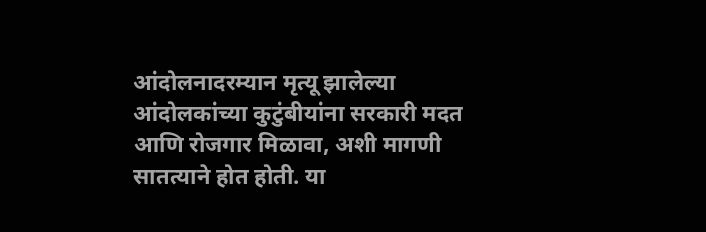आंदोलनादरम्यान मृत्यू झालेल्या आंदोलकांच्या कुटुंबीयांना सरकारी मदत आणि रोजगार मिळावा, अशी मागणी सातत्याने होत होती. या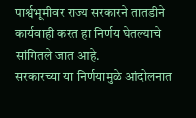पार्श्वभूमीवर राज्य सरकारने तातडीने कार्यवाही करत हा निर्णय घेतल्याचे सांगितले जात आहे.
सरकारच्या या निर्णयामुळे आंदोलनात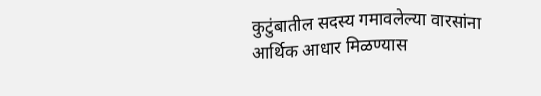कुटुंबातील सदस्य गमावलेल्या वारसांना आर्थिक आधार मिळण्यास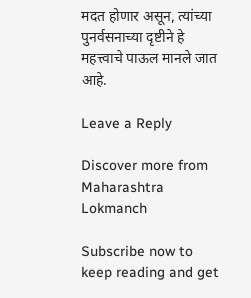मदत होणार असून, त्यांच्या पुनर्वसनाच्या दृष्टीने हे महत्त्वाचे पाऊल मानले जात आहे.

Leave a Reply

Discover more from Maharashtra Lokmanch

Subscribe now to keep reading and get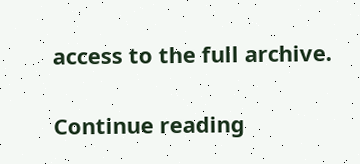access to the full archive.

Continue reading